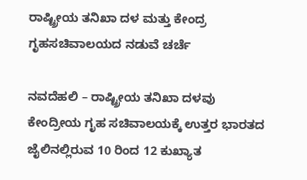ರಾಷ್ಟ್ರೀಯ ತನಿಖಾ ದಳ ಮತ್ತು ಕೇಂದ್ರ ಗೃಹಸಚಿವಾಲಯದ ನಡುವೆ ಚರ್ಚೆ

ನವದೆಹಲಿ – ರಾಷ್ಟ್ರೀಯ ತನಿಖಾ ದಳವು ಕೇಂದ್ರೀಯ ಗೃಹ ಸಚಿವಾಲಯಕ್ಕೆ ಉತ್ತರ ಭಾರತದ ಜೈಲಿನಲ್ಲಿರುವ 10 ರಿಂದ 12 ಕುಖ್ಯಾತ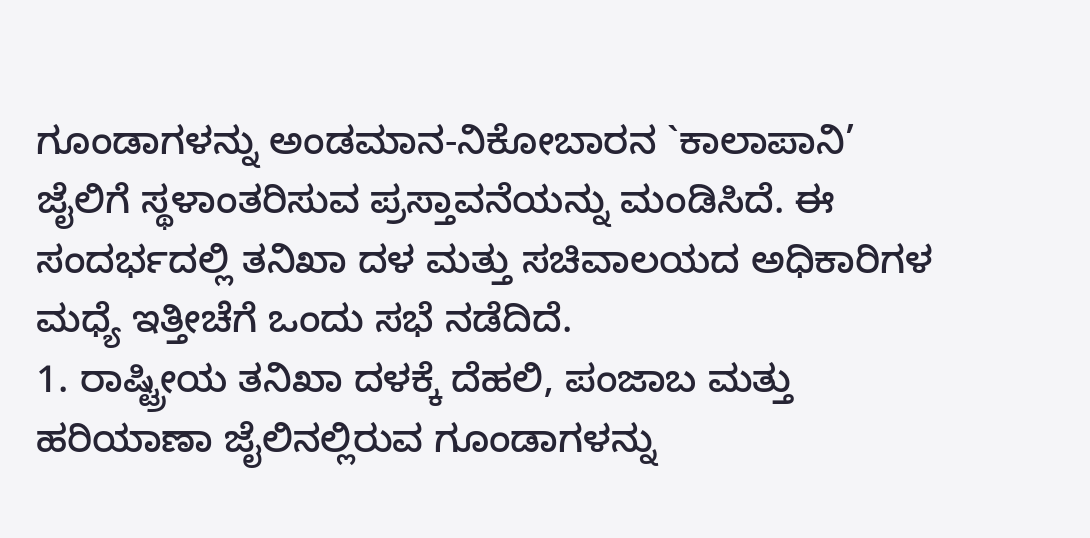ಗೂಂಡಾಗಳನ್ನು ಅಂಡಮಾನ-ನಿಕೋಬಾರನ `ಕಾಲಾಪಾನಿ’ ಜೈಲಿಗೆ ಸ್ಥಳಾಂತರಿಸುವ ಪ್ರಸ್ತಾವನೆಯನ್ನು ಮಂಡಿಸಿದೆ. ಈ ಸಂದರ್ಭದಲ್ಲಿ ತನಿಖಾ ದಳ ಮತ್ತು ಸಚಿವಾಲಯದ ಅಧಿಕಾರಿಗಳ ಮಧ್ಯೆ ಇತ್ತೀಚೆಗೆ ಒಂದು ಸಭೆ ನಡೆದಿದೆ.
1. ರಾಷ್ಟ್ರೀಯ ತನಿಖಾ ದಳಕ್ಕೆ ದೆಹಲಿ, ಪಂಜಾಬ ಮತ್ತು ಹರಿಯಾಣಾ ಜೈಲಿನಲ್ಲಿರುವ ಗೂಂಡಾಗಳನ್ನು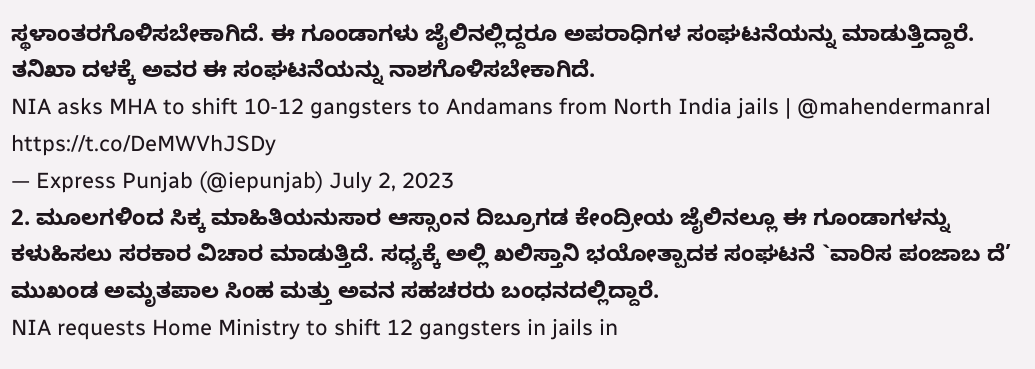ಸ್ಥಳಾಂತರಗೊಳಿಸಬೇಕಾಗಿದೆ. ಈ ಗೂಂಡಾಗಳು ಜೈಲಿನಲ್ಲಿದ್ದರೂ ಅಪರಾಧಿಗಳ ಸಂಘಟನೆಯನ್ನು ಮಾಡುತ್ತಿದ್ದಾರೆ. ತನಿಖಾ ದಳಕ್ಕೆ ಅವರ ಈ ಸಂಘಟನೆಯನ್ನು ನಾಶಗೊಳಿಸಬೇಕಾಗಿದೆ.
NIA asks MHA to shift 10-12 gangsters to Andamans from North India jails | @mahendermanral https://t.co/DeMWVhJSDy
— Express Punjab (@iepunjab) July 2, 2023
2. ಮೂಲಗಳಿಂದ ಸಿಕ್ಕ ಮಾಹಿತಿಯನುಸಾರ ಆಸ್ಸಾಂನ ದಿಬ್ರೂಗಡ ಕೇಂದ್ರೀಯ ಜೈಲಿನಲ್ಲೂ ಈ ಗೂಂಡಾಗಳನ್ನು ಕಳುಹಿಸಲು ಸರಕಾರ ವಿಚಾರ ಮಾಡುತ್ತಿದೆ. ಸಧ್ಯಕ್ಕೆ ಅಲ್ಲಿ ಖಲಿಸ್ತಾನಿ ಭಯೋತ್ಪಾದಕ ಸಂಘಟನೆ `ವಾರಿಸ ಪಂಜಾಬ ದೆ’ ಮುಖಂಡ ಅಮೃತಪಾಲ ಸಿಂಹ ಮತ್ತು ಅವನ ಸಹಚರರು ಬಂಧನದಲ್ಲಿದ್ದಾರೆ.
NIA requests Home Ministry to shift 12 gangsters in jails in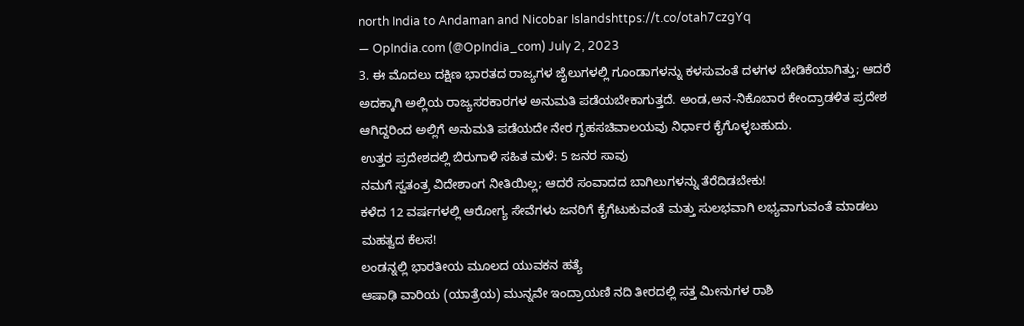north India to Andaman and Nicobar Islandshttps://t.co/otah7czgYq
— OpIndia.com (@OpIndia_com) July 2, 2023
3. ಈ ಮೊದಲು ದಕ್ಷಿಣ ಭಾರತದ ರಾಜ್ಯಗಳ ಜೈಲುಗಳಲ್ಲಿ ಗೂಂಡಾಗಳನ್ನು ಕಳಸುವಂತೆ ದಳಗಳ ಬೇಡಿಕೆಯಾಗಿತ್ತು; ಆದರೆ ಅದಕ್ಕಾಗಿ ಅಲ್ಲಿಯ ರಾಜ್ಯಸರಕಾರಗಳ ಅನುಮತಿ ಪಡೆಯಬೇಕಾಗುತ್ತದೆ. ಅಂಡ,ಅನ-ನಿಕೊಬಾರ ಕೇಂದ್ರಾಡಳಿತ ಪ್ರದೇಶ ಆಗಿದ್ದರಿಂದ ಅಲ್ಲಿಗೆ ಅನುಮತಿ ಪಡೆಯದೇ ನೇರ ಗೃಹಸಚಿವಾಲಯವು ನಿರ್ಧಾರ ಕೈಗೊಳ್ಳಬಹುದು.
ಉತ್ತರ ಪ್ರದೇಶದಲ್ಲಿ ಬಿರುಗಾಳಿ ಸಹಿತ ಮಳೆ: 5 ಜನರ ಸಾವು
ನಮಗೆ ಸ್ವತಂತ್ರ ವಿದೇಶಾಂಗ ನೀತಿಯಿಲ್ಲ; ಆದರೆ ಸಂವಾದದ ಬಾಗಿಲುಗಳನ್ನು ತೆರೆದಿಡಬೇಕು!
ಕಳೆದ 12 ವರ್ಷಗಳಲ್ಲಿ ಆರೋಗ್ಯ ಸೇವೆಗಳು ಜನರಿಗೆ ಕೈಗೆಟುಕುವಂತೆ ಮತ್ತು ಸುಲಭವಾಗಿ ಲಭ್ಯವಾಗುವಂತೆ ಮಾಡಲು ಮಹತ್ವದ ಕೆಲಸ!
ಲಂಡನ್ನಲ್ಲಿ ಭಾರತೀಯ ಮೂಲದ ಯುವಕನ ಹತ್ಯೆ
ಆಷಾಢಿ ವಾರಿಯ (ಯಾತ್ರೆಯ) ಮುನ್ನವೇ ಇಂದ್ರಾಯಣಿ ನದಿ ತೀರದಲ್ಲಿ ಸತ್ತ ಮೀನುಗಳ ರಾಶಿ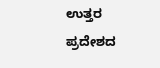ಉತ್ತರ ಪ್ರದೇಶದ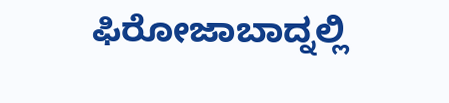ಫಿರೋಜಾಬಾದ್ನಲ್ಲಿ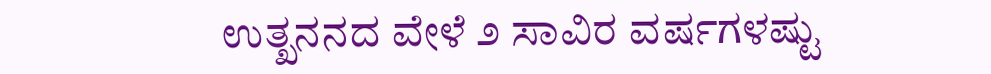ಉತ್ಖನನದ ವೇಳೆ ೨ ಸಾವಿರ ವರ್ಷಗಳಷ್ಟು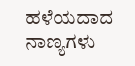ಹಳೆಯದಾದ ನಾಣ್ಯಗಳು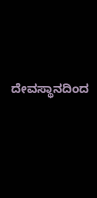ದೇವಸ್ಥಾನದಿಂದ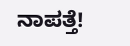ನಾಪತ್ತೆ!